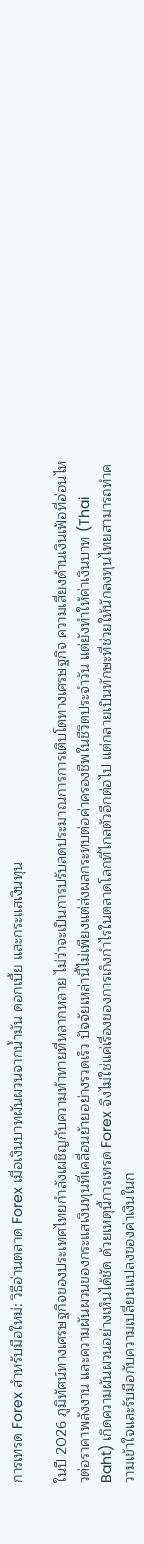การเทรด Forex สำหรับมือใหม่: วิธีอ่านตลาด Forex เมื่อเงินบาทผันผวนจากน้ำมัน ดอกเบี้ย และกระแสเงินทุน

ในปี 2026 ภูมิทัศน์ทางเศรษฐกิจของประเทศไทยกำลังเผชิญกับความท้าทายที่หลากหลาย ไม่ว่าจะเป็นการปรับลดประมาณการการเติบโตทางเศรษฐกิจ ความเสี่ยงด้านเงินเฟ้อที่อ่อนไหวต่อราคาพลังงาน และความผันผวนของกระแสเงินทุนที่เคลื่อนย้ายอย่างรวดเร็ว ปัจจัยเหล่านี้ไม่เพียงแต่ส่งผลกระทบต่อค่าครองชีพในชีวิตประจำวัน แต่ยังทำให้ค่าเงินบาท (Thai Baht) เกิดความผันผวนอย่างเห็นได้ชัด ด้วยเหตุนี้การเทรด Forex จึงไม่ใช่แค่เรื่องของการเก็งกำไรในตลาดโลกที่ไกลตัวอีกต่อไป แต่กลายเป็นทักษะที่ช่วยให้นักลงทุนไทยสามารถทำความเข้าใจและรับมือกับความเปลี่ยนแปลงของค่าเงินในก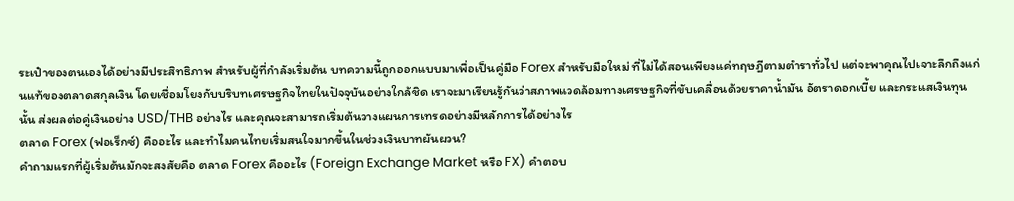ระเป๋าของตนเองได้อย่างมีประสิทธิภาพ สำหรับผู้ที่กำลังเริ่มต้น บทความนี้ถูกออกแบบมาเพื่อเป็นคู่มือ Forex สำหรับมือใหม่ ที่ไม่ได้สอนเพียงแค่ทฤษฎีตามตำราทั่วไป แต่จะพาคุณไปเจาะลึกถึงแก่นแท้ของตลาดสกุลเงิน โดยเชื่อมโยงกับบริบทเศรษฐกิจไทยในปัจจุบันอย่างใกล้ชิด เราจะมาเรียนรู้กันว่าสภาพแวดล้อมทางเศรษฐกิจที่ขับเคลื่อนด้วยราคาน้ำมัน อัตราดอกเบี้ย และกระแสเงินทุนนั้น ส่งผลต่อคู่เงินอย่าง USD/THB อย่างไร และคุณจะสามารถเริ่มต้นวางแผนการเทรดอย่างมีหลักการได้อย่างไร
ตลาด Forex (ฟอเร็กซ์) คืออะไร และทำไมคนไทยเริ่มสนใจมากขึ้นในช่วงเงินบาทผันผวน?
คำถามแรกที่ผู้เริ่มต้นมักจะสงสัยคือ ตลาด Forex คืออะไร (Foreign Exchange Market หรือ FX) คำตอบ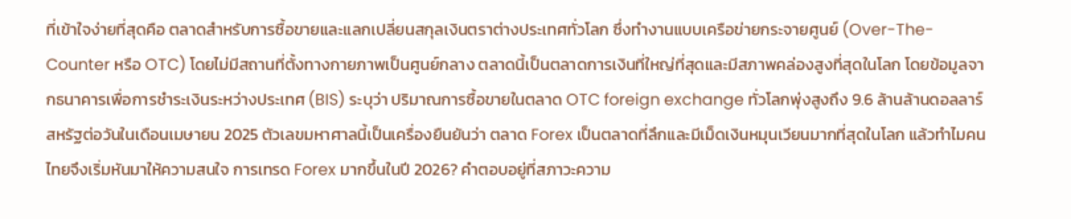ที่เข้าใจง่ายที่สุดคือ ตลาดสำหรับการซื้อขายและแลกเปลี่ยนสกุลเงินตราต่างประเทศทั่วโลก ซึ่งทำงานแบบเครือข่ายกระจายศูนย์ (Over-The-Counter หรือ OTC) โดยไม่มีสถานที่ตั้งทางกายภาพเป็นศูนย์กลาง ตลาดนี้เป็นตลาดการเงินที่ใหญ่ที่สุดและมีสภาพคล่องสูงที่สุดในโลก โดยข้อมูลจากธนาคารเพื่อการชำระเงินระหว่างประเทศ (BIS) ระบุว่า ปริมาณการซื้อขายในตลาด OTC foreign exchange ทั่วโลกพุ่งสูงถึง 9.6 ล้านล้านดอลลาร์สหรัฐต่อวันในเดือนเมษายน 2025 ตัวเลขมหาศาลนี้เป็นเครื่องยืนยันว่า ตลาด Forex เป็นตลาดที่ลึกและมีเม็ดเงินหมุนเวียนมากที่สุดในโลก แล้วทำไมคนไทยจึงเริ่มหันมาให้ความสนใจ การเทรด Forex มากขึ้นในปี 2026? คำตอบอยู่ที่สภาวะความ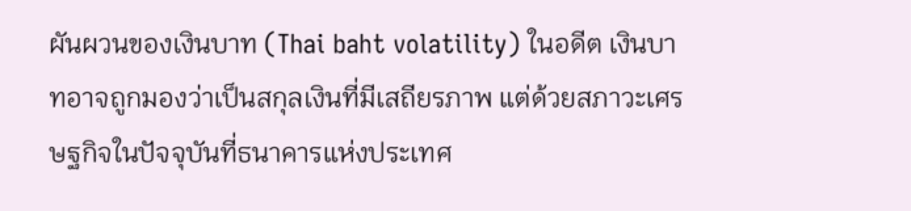ผันผวนของเงินบาท (Thai baht volatility) ในอดีต เงินบาทอาจถูกมองว่าเป็นสกุลเงินที่มีเสถียรภาพ แต่ด้วยสภาวะเศรษฐกิจในปัจจุบันที่ธนาคารแห่งประเทศ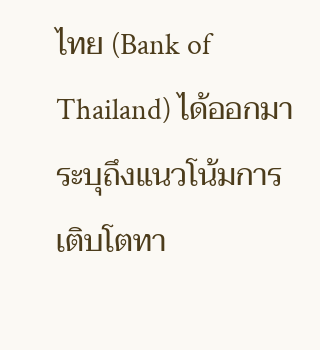ไทย (Bank of Thailand) ได้ออกมาระบุถึงแนวโน้มการเติบโตทา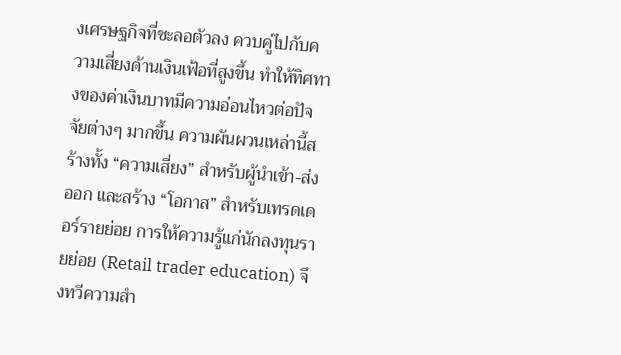งเศรษฐกิจที่ชะลอตัวลง ควบคู่ไปกับความเสี่ยงด้านเงินเฟ้อที่สูงขึ้น ทำให้ทิศทางของค่าเงินบาทมีความอ่อนไหวต่อปัจจัยต่างๆ มากขึ้น ความผันผวนเหล่านี้สร้างทั้ง “ความเสี่ยง” สำหรับผู้นำเข้า-ส่งออก และสร้าง “โอกาส” สำหรับเทรดเดอร์รายย่อย การให้ความรู้แก่นักลงทุนรายย่อย (Retail trader education) จึงทวีความสำ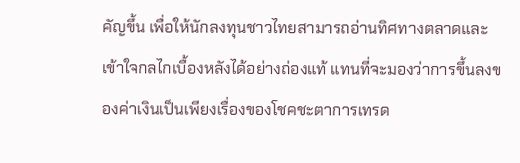คัญขึ้น เพื่อให้นักลงทุนชาวไทยสามารถอ่านทิศทางตลาดและเข้าใจกลไกเบื้องหลังได้อย่างถ่องแท้ แทนที่จะมองว่าการขึ้นลงของค่าเงินเป็นเพียงเรื่องของโชคชะตาการเทรด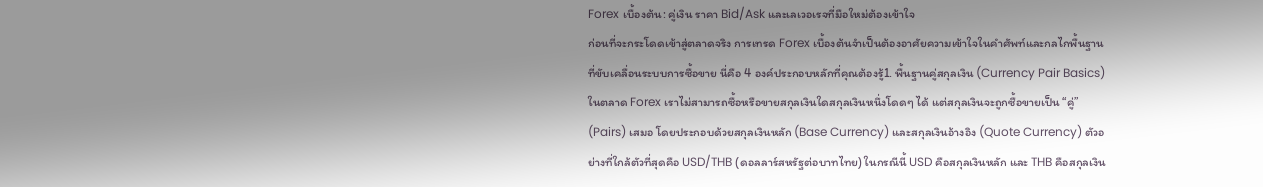Forex เบื้องต้น: คู่เงิน ราคา Bid/Ask และเลเวอเรจที่มือใหม่ต้องเข้าใจ
ก่อนที่จะกระโดดเข้าสู่ตลาดจริง การเทรด Forex เบื้องต้นจำเป็นต้องอาศัยความเข้าใจในคำศัพท์และกลไกพื้นฐานที่ขับเคลื่อนระบบการซื้อขาย นี่คือ 4 องค์ประกอบหลักที่คุณต้องรู้1. พื้นฐานคู่สกุลเงิน (Currency Pair Basics)
ในตลาด Forex เราไม่สามารถซื้อหรือขายสกุลเงินใดสกุลเงินหนึ่งโดดๆ ได้ แต่สกุลเงินจะถูกซื้อขายเป็น “คู่” (Pairs) เสมอ โดยประกอบด้วยสกุลเงินหลัก (Base Currency) และสกุลเงินอ้างอิง (Quote Currency) ตัวอย่างที่ใกล้ตัวที่สุดคือ USD/THB (ดอลลาร์สหรัฐต่อบาทไทย) ในกรณีนี้ USD คือสกุลเงินหลัก และ THB คือสกุลเงิน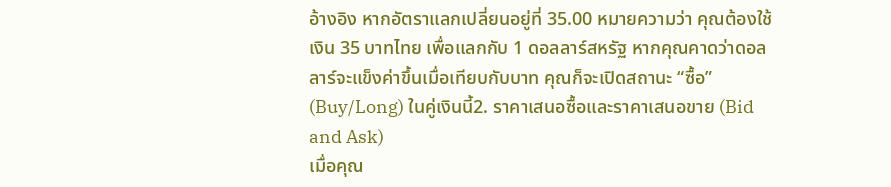อ้างอิง หากอัตราแลกเปลี่ยนอยู่ที่ 35.00 หมายความว่า คุณต้องใช้เงิน 35 บาทไทย เพื่อแลกกับ 1 ดอลลาร์สหรัฐ หากคุณคาดว่าดอลลาร์จะแข็งค่าขึ้นเมื่อเทียบกับบาท คุณก็จะเปิดสถานะ “ซื้อ” (Buy/Long) ในคู่เงินนี้2. ราคาเสนอซื้อและราคาเสนอขาย (Bid and Ask)
เมื่อคุณ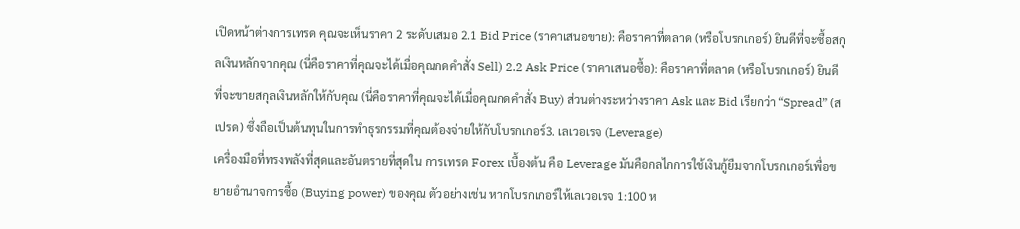เปิดหน้าต่างการเทรด คุณจะเห็นราคา 2 ระดับเสมอ 2.1 Bid Price (ราคาเสนอขาย): คือราคาที่ตลาด (หรือโบรกเกอร์) ยินดีที่จะซื้อสกุลเงินหลักจากคุณ (นี่คือราคาที่คุณจะได้เมื่อคุณกดคำสั่ง Sell) 2.2 Ask Price (ราคาเสนอซื้อ): คือราคาที่ตลาด (หรือโบรกเกอร์) ยินดีที่จะขายสกุลเงินหลักให้กับคุณ (นี่คือราคาที่คุณจะได้เมื่อคุณกดคำสั่ง Buy) ส่วนต่างระหว่างราคา Ask และ Bid เรียกว่า “Spread” (สเปรด) ซึ่งถือเป็นต้นทุนในการทำธุรกรรมที่คุณต้องจ่ายให้กับโบรกเกอร์3. เลเวอเรจ (Leverage)
เครื่องมือที่ทรงพลังที่สุดและอันตรายที่สุดใน การเทรด Forex เบื้องต้น คือ Leverage มันคือกลไกการใช้เงินกู้ยืมจากโบรกเกอร์เพื่อขยายอำนาจการซื้อ (Buying power) ของคุณ ตัวอย่างเช่น หากโบรกเกอร์ให้เลเวอเรจ 1:100 ห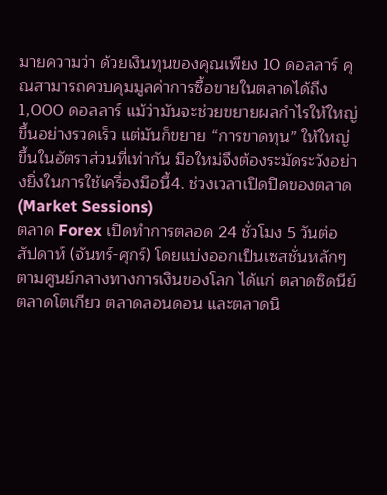มายความว่า ด้วยเงินทุนของคุณเพียง 10 ดอลลาร์ คุณสามารถควบคุมมูลค่าการซื้อขายในตลาดได้ถึง 1,000 ดอลลาร์ แม้ว่ามันจะช่วยขยายผลกำไรให้ใหญ่ขึ้นอย่างรวดเร็ว แต่มันก็ขยาย “การขาดทุน” ให้ใหญ่ขึ้นในอัตราส่วนที่เท่ากัน มือใหม่จึงต้องระมัดระวังอย่างยิ่งในการใช้เครื่องมือนี้4. ช่วงเวลาเปิดปิดของตลาด (Market Sessions)
ตลาด Forex เปิดทำการตลอด 24 ชั่วโมง 5 วันต่อสัปดาห์ (จันทร์-ศุกร์) โดยแบ่งออกเป็นเซสชั่นหลักๆ ตามศูนย์กลางทางการเงินของโลก ได้แก่ ตลาดซิดนีย์ ตลาดโตเกียว ตลาดลอนดอน และตลาดนิ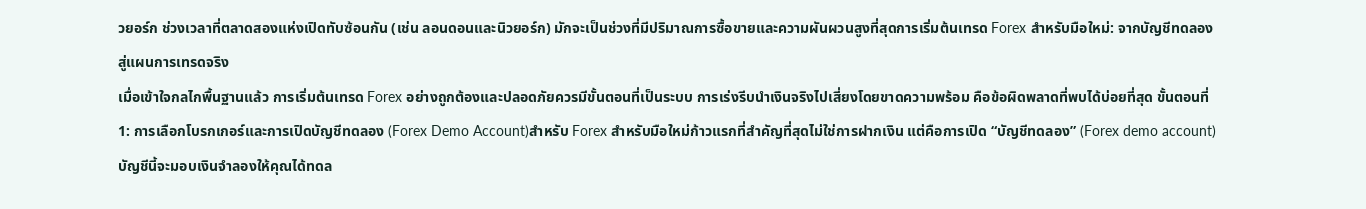วยอร์ก ช่วงเวลาที่ตลาดสองแห่งเปิดทับซ้อนกัน (เช่น ลอนดอนและนิวยอร์ก) มักจะเป็นช่วงที่มีปริมาณการซื้อขายและความผันผวนสูงที่สุดการเริ่มต้นเทรด Forex สำหรับมือใหม่: จากบัญชีทดลองสู่แผนการเทรดจริง
เมื่อเข้าใจกลไกพื้นฐานแล้ว การเริ่มต้นเทรด Forex อย่างถูกต้องและปลอดภัยควรมีขั้นตอนที่เป็นระบบ การเร่งรีบนำเงินจริงไปเสี่ยงโดยขาดความพร้อม คือข้อผิดพลาดที่พบได้บ่อยที่สุด ขั้นตอนที่ 1: การเลือกโบรกเกอร์และการเปิดบัญชีทดลอง (Forex Demo Account)สำหรับ Forex สำหรับมือใหม่ก้าวแรกที่สำคัญที่สุดไม่ใช่การฝากเงิน แต่คือการเปิด “บัญชีทดลอง” (Forex demo account) บัญชีนี้จะมอบเงินจำลองให้คุณได้ทดล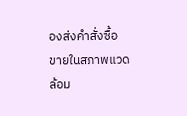องส่งคำสั่งซื้อขายในสภาพแวดล้อม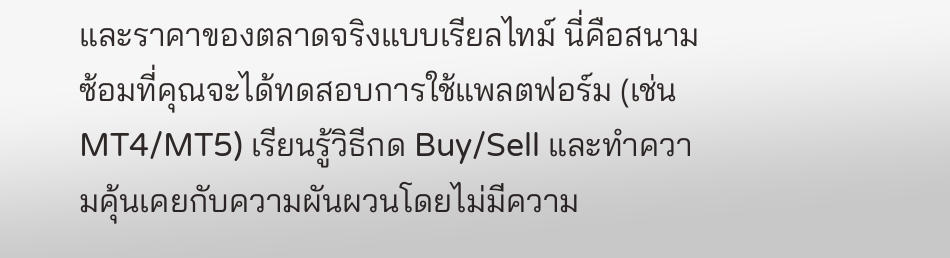และราคาของตลาดจริงแบบเรียลไทม์ นี่คือสนามซ้อมที่คุณจะได้ทดสอบการใช้แพลตฟอร์ม (เช่น MT4/MT5) เรียนรู้วิธีกด Buy/Sell และทำความคุ้นเคยกับความผันผวนโดยไม่มีความ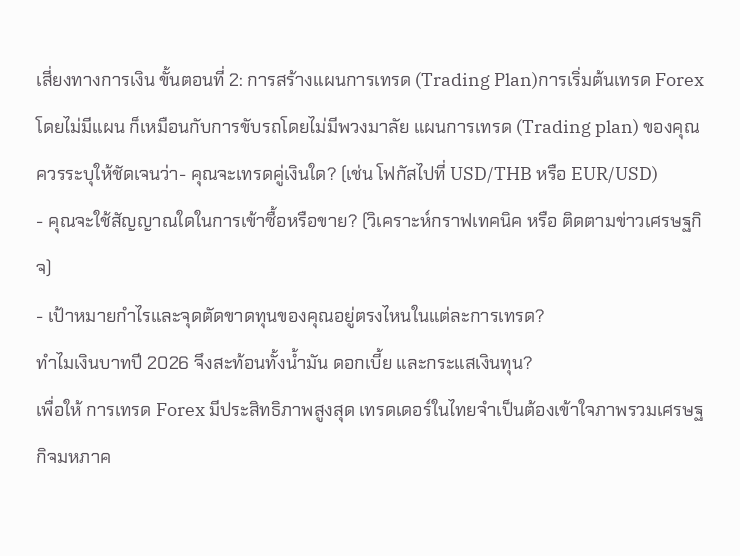เสี่ยงทางการเงิน ขั้นตอนที่ 2: การสร้างแผนการเทรด (Trading Plan)การเริ่มต้นเทรด Forex โดยไม่มีแผน ก็เหมือนกับการขับรถโดยไม่มีพวงมาลัย แผนการเทรด (Trading plan) ของคุณควรระบุให้ชัดเจนว่า- คุณจะเทรดคู่เงินใด? (เช่น โฟกัสไปที่ USD/THB หรือ EUR/USD)
- คุณจะใช้สัญญาณใดในการเข้าซื้อหรือขาย? (วิเคราะห์กราฟเทคนิค หรือ ติดตามข่าวเศรษฐกิจ)
- เป้าหมายกำไรและจุดตัดขาดทุนของคุณอยู่ตรงไหนในแต่ละการเทรด?
ทำไมเงินบาทปี 2026 จึงสะท้อนทั้งน้ำมัน ดอกเบี้ย และกระแสเงินทุน?
เพื่อให้ การเทรด Forex มีประสิทธิภาพสูงสุด เทรดเดอร์ในไทยจำเป็นต้องเข้าใจภาพรวมเศรษฐกิจมหภาค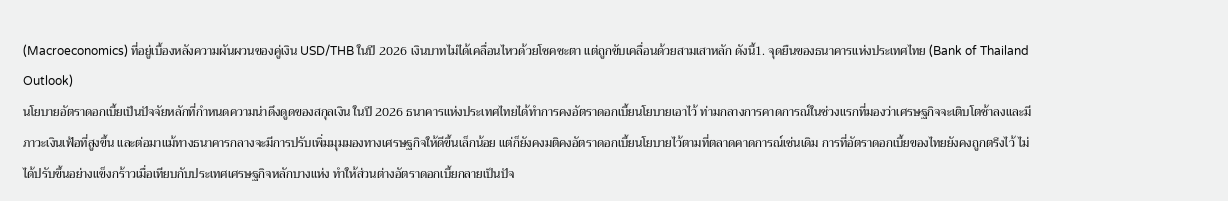(Macroeconomics) ที่อยู่เบื้องหลังความผันผวนของคู่เงิน USD/THB ในปี 2026 เงินบาทไม่ได้เคลื่อนไหวด้วยโชคชะตา แต่ถูกขับเคลื่อนด้วยสามเสาหลัก ดังนี้1. จุดยืนของธนาคารแห่งประเทศไทย (Bank of Thailand Outlook)
นโยบายอัตราดอกเบี้ยเป็นปัจจัยหลักที่กำหนดความน่าดึงดูดของสกุลเงิน ในปี 2026 ธนาคารแห่งประเทศไทยได้ทำการคงอัตราดอกเบี้ยนโยบายเอาไว้ ท่ามกลางการคาดการณ์ในช่วงแรกที่มองว่าเศรษฐกิจจะเติบโตช้าลงและมีภาวะเงินเฟ้อที่สูงขึ้น และต่อมาแม้ทางธนาคารกลางจะมีการปรับเพิ่มมุมมองทางเศรษฐกิจให้ดีขึ้นเล็กน้อย แต่ก็ยังคงมติคงอัตราดอกเบี้ยนโยบายไว้ตามที่ตลาดคาดการณ์เช่นเดิม การที่อัตราดอกเบี้ยของไทยยังคงถูกตรึงไว้ ไม่ได้ปรับขึ้นอย่างแข็งกร้าวเมื่อเทียบกับประเทศเศรษฐกิจหลักบางแห่ง ทำให้ส่วนต่างอัตราดอกเบี้ยกลายเป็นปัจ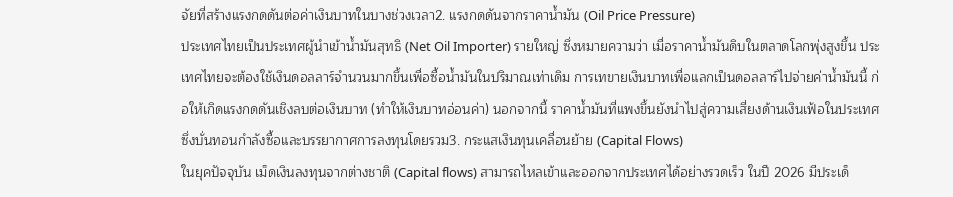จัยที่สร้างแรงกดดันต่อค่าเงินบาทในบางช่วงเวลา2. แรงกดดันจากราคาน้ำมัน (Oil Price Pressure)
ประเทศไทยเป็นประเทศผู้นำเข้าน้ำมันสุทธิ (Net Oil Importer) รายใหญ่ ซึ่งหมายความว่า เมื่อราคาน้ำมันดิบในตลาดโลกพุ่งสูงขึ้น ประเทศไทยจะต้องใช้เงินดอลลาร์จำนวนมากขึ้นเพื่อซื้อน้ำมันในปริมาณเท่าเดิม การเทขายเงินบาทเพื่อแลกเป็นดอลลาร์ไปจ่ายค่าน้ำมันนี้ ก่อให้เกิดแรงกดดันเชิงลบต่อเงินบาท (ทำให้เงินบาทอ่อนค่า) นอกจากนี้ ราคาน้ำมันที่แพงขึ้นยังนำไปสู่ความเสี่ยงด้านเงินเฟ้อในประเทศ ซึ่งบั่นทอนกำลังซื้อและบรรยากาศการลงทุนโดยรวม3. กระแสเงินทุนเคลื่อนย้าย (Capital Flows)
ในยุคปัจจุบัน เม็ดเงินลงทุนจากต่างชาติ (Capital flows) สามารถไหลเข้าและออกจากประเทศได้อย่างรวดเร็ว ในปี 2026 มีประเด็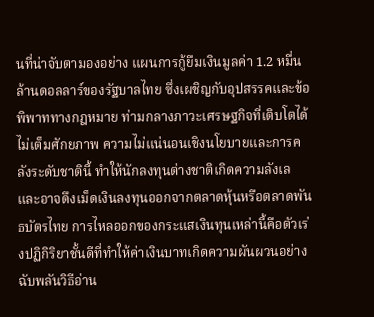นที่น่าจับตามองอย่าง แผนการกู้ยืมเงินมูลค่า 1.2 หมื่นล้านดอลลาร์ของรัฐบาลไทย ซึ่งเผชิญกับอุปสรรคและข้อพิพาททางกฎหมาย ท่ามกลางภาวะเศรษฐกิจที่เติบโตได้ไม่เต็มศักยภาพ ความไม่แน่นอนเชิงนโยบายและการคลังระดับชาตินี้ ทำให้นักลงทุนต่างชาติเกิดความลังเล และอาจดึงเม็ดเงินลงทุนออกจากตลาดหุ้นหรือตลาดพันธบัตรไทย การไหลออกของกระแสเงินทุนเหล่านี้คือตัวเร่งปฏิกิริยาชั้นดีที่ทำให้ค่าเงินบาทเกิดความผันผวนอย่างฉับพลันวิธีอ่าน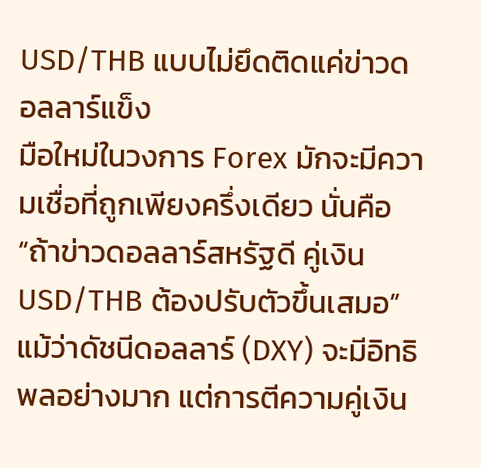USD/THB แบบไม่ยึดติดแค่ข่าวดอลลาร์แข็ง
มือใหม่ในวงการ Forex มักจะมีความเชื่อที่ถูกเพียงครึ่งเดียว นั่นคือ “ถ้าข่าวดอลลาร์สหรัฐดี คู่เงิน USD/THB ต้องปรับตัวขึ้นเสมอ” แม้ว่าดัชนีดอลลาร์ (DXY) จะมีอิทธิพลอย่างมาก แต่การตีความคู่เงิน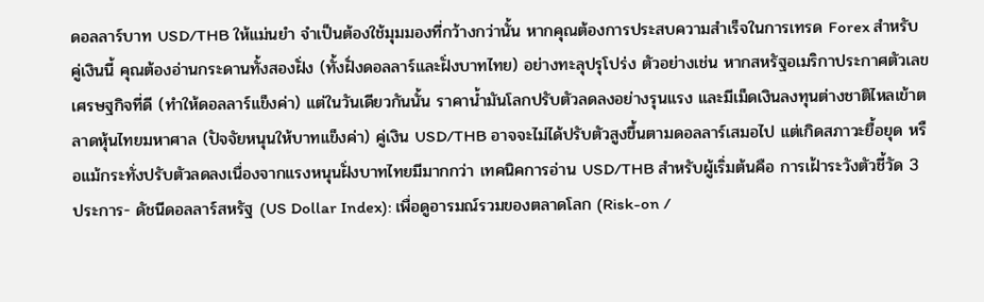ดอลลาร์บาท USD/THB ให้แม่นยำ จำเป็นต้องใช้มุมมองที่กว้างกว่านั้น หากคุณต้องการประสบความสำเร็จในการเทรด Forex สำหรับคู่เงินนี้ คุณต้องอ่านกระดานทั้งสองฝั่ง (ทั้งฝั่งดอลลาร์และฝั่งบาทไทย) อย่างทะลุปรุโปร่ง ตัวอย่างเช่น หากสหรัฐอเมริกาประกาศตัวเลขเศรษฐกิจที่ดี (ทำให้ดอลลาร์แข็งค่า) แต่ในวันเดียวกันนั้น ราคาน้ำมันโลกปรับตัวลดลงอย่างรุนแรง และมีเม็ดเงินลงทุนต่างชาติไหลเข้าตลาดหุ้นไทยมหาศาล (ปัจจัยหนุนให้บาทแข็งค่า) คู่เงิน USD/THB อาจจะไม่ได้ปรับตัวสูงขึ้นตามดอลลาร์เสมอไป แต่เกิดสภาวะยื้อยุด หรือแม้กระทั่งปรับตัวลดลงเนื่องจากแรงหนุนฝั่งบาทไทยมีมากกว่า เทคนิคการอ่าน USD/THB สำหรับผู้เริ่มต้นคือ การเฝ้าระวังตัวชี้วัด 3 ประการ- ดัชนีดอลลาร์สหรัฐ (US Dollar Index): เพื่อดูอารมณ์รวมของตลาดโลก (Risk-on /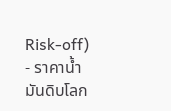Risk-off)
- ราคาน้ำมันดิบโลก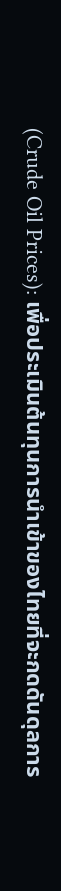(Crude Oil Prices): เพื่อประเมินต้นทุนการนำเข้าของไทยที่จะกดดันดุลการ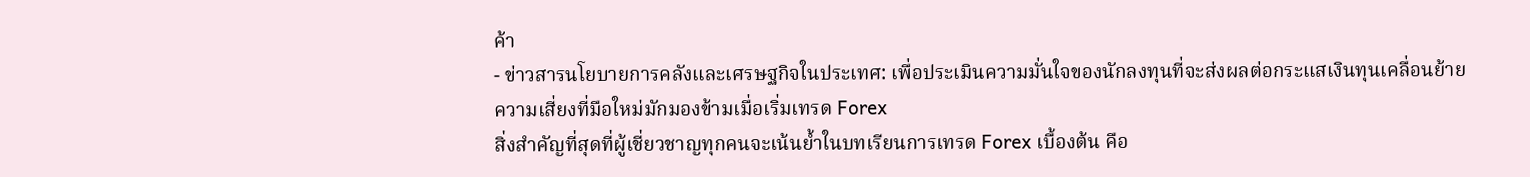ค้า
- ข่าวสารนโยบายการคลังและเศรษฐกิจในประเทศ: เพื่อประเมินความมั่นใจของนักลงทุนที่จะส่งผลต่อกระแสเงินทุนเคลื่อนย้าย
ความเสี่ยงที่มือใหม่มักมองข้ามเมื่อเริ่มเทรด Forex
สิ่งสำคัญที่สุดที่ผู้เชี่ยวชาญทุกคนจะเน้นย้ำในบทเรียนการเทรด Forex เบื้องต้น คือ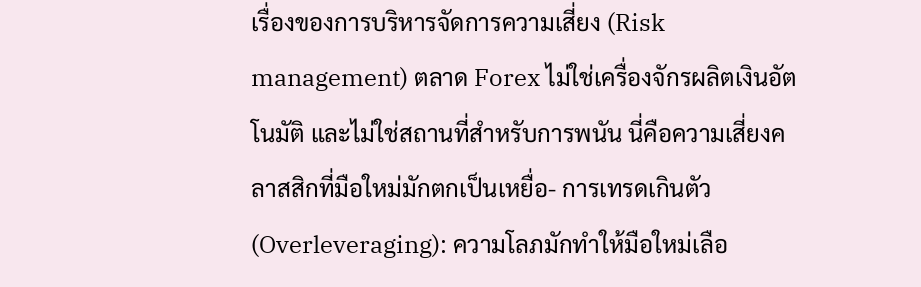เรื่องของการบริหารจัดการความเสี่ยง (Risk management) ตลาด Forex ไม่ใช่เครื่องจักรผลิตเงินอัตโนมัติ และไม่ใช่สถานที่สำหรับการพนัน นี่คือความเสี่ยงคลาสสิกที่มือใหม่มักตกเป็นเหยื่อ- การเทรดเกินตัว (Overleveraging): ความโลภมักทำให้มือใหม่เลือ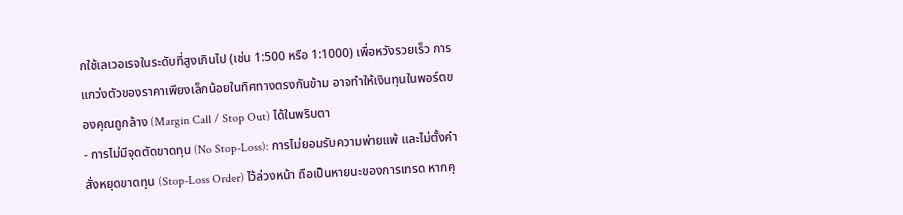กใช้เลเวอเรจในระดับที่สูงเกินไป (เช่น 1:500 หรือ 1:1000) เพื่อหวังรวยเร็ว การแกว่งตัวของราคาเพียงเล็กน้อยในทิศทางตรงกันข้าม อาจทำให้เงินทุนในพอร์ตของคุณถูกล้าง (Margin Call / Stop Out) ได้ในพริบตา
- การไม่มีจุดตัดขาดทุน (No Stop-Loss): การไม่ยอมรับความพ่ายแพ้ และไม่ตั้งคำสั่งหยุดขาดทุน (Stop-Loss Order) ไว้ล่วงหน้า ถือเป็นหายนะของการเทรด หากคุ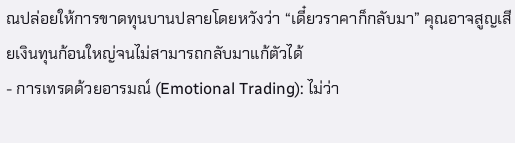ณปล่อยให้การขาดทุนบานปลายโดยหวังว่า “เดี๋ยวราคาก็กลับมา” คุณอาจสูญเสียเงินทุนก้อนใหญ่จนไม่สามารถกลับมาแก้ตัวได้
- การเทรดด้วยอารมณ์ (Emotional Trading): ไม่ว่า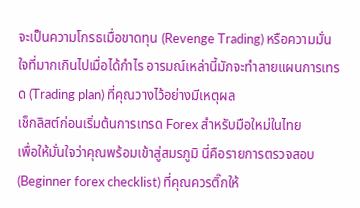จะเป็นความโกรธเมื่อขาดทุน (Revenge Trading) หรือความมั่นใจที่มากเกินไปเมื่อได้กำไร อารมณ์เหล่านี้มักจะทำลายแผนการเทรด (Trading plan) ที่คุณวางไว้อย่างมีเหตุผล
เช็กลิสต์ก่อนเริ่มต้นการเทรด Forex สำหรับมือใหม่ในไทย
เพื่อให้มั่นใจว่าคุณพร้อมเข้าสู่สมรภูมิ นี่คือรายการตรวจสอบ (Beginner forex checklist) ที่คุณควรติ๊กให้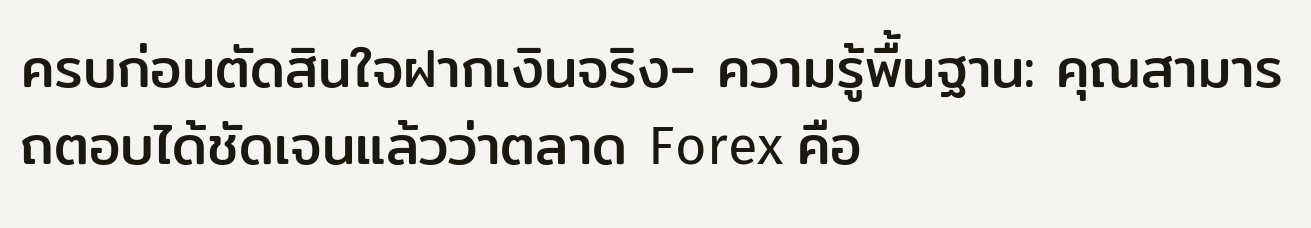ครบก่อนตัดสินใจฝากเงินจริง- ความรู้พื้นฐาน: คุณสามารถตอบได้ชัดเจนแล้วว่าตลาด Forex คือ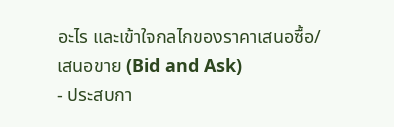อะไร และเข้าใจกลไกของราคาเสนอซื้อ/เสนอขาย (Bid and Ask)
- ประสบกา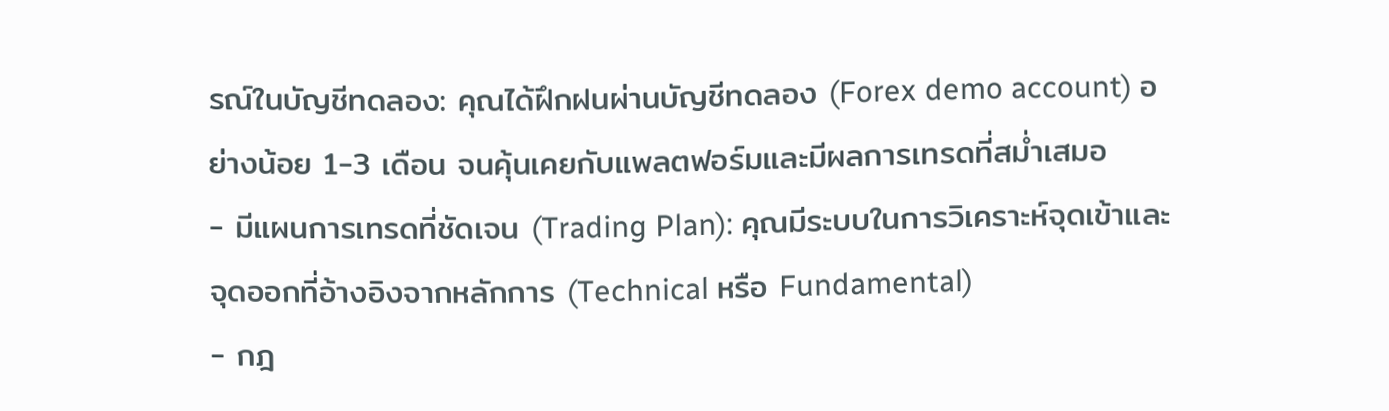รณ์ในบัญชีทดลอง: คุณได้ฝึกฝนผ่านบัญชีทดลอง (Forex demo account) อย่างน้อย 1-3 เดือน จนคุ้นเคยกับแพลตฟอร์มและมีผลการเทรดที่สม่ำเสมอ
- มีแผนการเทรดที่ชัดเจน (Trading Plan): คุณมีระบบในการวิเคราะห์จุดเข้าและจุดออกที่อ้างอิงจากหลักการ (Technical หรือ Fundamental)
- กฎ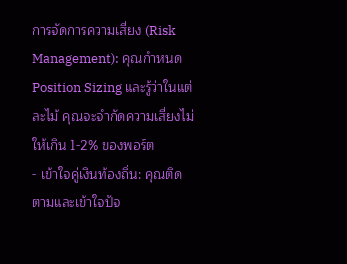การจัดการความเสี่ยง (Risk Management): คุณกำหนด Position Sizing และรู้ว่าในแต่ละไม้ คุณจะจำกัดความเสี่ยงไม่ให้เกิน 1-2% ของพอร์ต
- เข้าใจคู่เงินท้องถิ่น: คุณติดตามและเข้าใจปัจ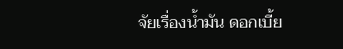จัยเรื่องน้ำมัน ดอกเบี้ย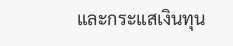และกระแสเงินทุน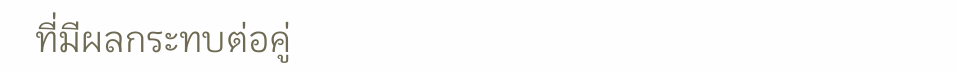ที่มีผลกระทบต่อคู่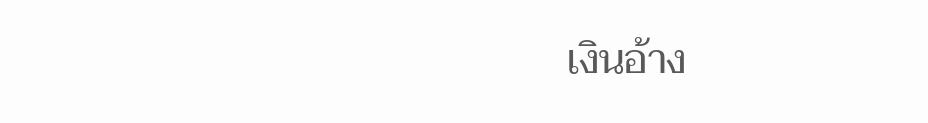เงินอ้าง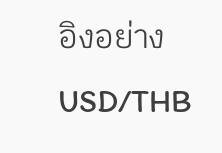อิงอย่าง USD/THB